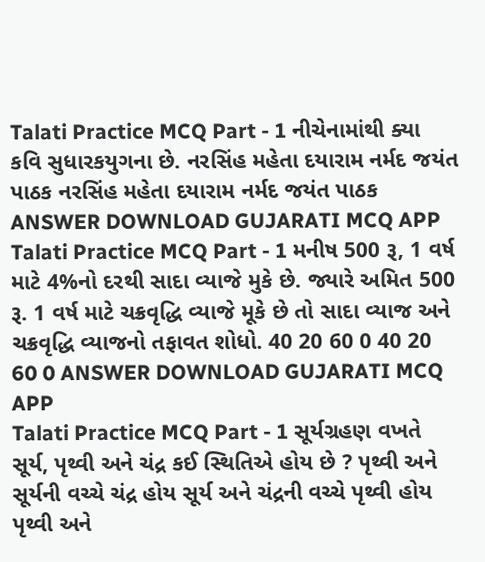Talati Practice MCQ Part - 1 નીચેનામાંથી ક્યા કવિ સુધારકયુગના છે. નરસિંહ મહેતા દયારામ નર્મદ જયંત પાઠક નરસિંહ મહેતા દયારામ નર્મદ જયંત પાઠક ANSWER DOWNLOAD GUJARATI MCQ APP
Talati Practice MCQ Part - 1 મનીષ 500 રૂ, 1 વર્ષ માટે 4%નો દરથી સાદા વ્યાજે મુકે છે. જ્યારે અમિત 500 રૂ. 1 વર્ષ માટે ચક્રવૃદ્ધિ વ્યાજે મૂકે છે તો સાદા વ્યાજ અને ચક્રવૃદ્ધિ વ્યાજનો તફાવત શોધો. 40 20 60 0 40 20 60 0 ANSWER DOWNLOAD GUJARATI MCQ APP
Talati Practice MCQ Part - 1 સૂર્યગ્રહણ વખતે સૂર્ય, પૃથ્વી અને ચંદ્ર કઈ સ્થિતિએ હોય છે ? પૃથ્વી અને સૂર્યની વચ્ચે ચંદ્ર હોય સૂર્ય અને ચંદ્રની વચ્ચે પૃથ્વી હોય પૃથ્વી અને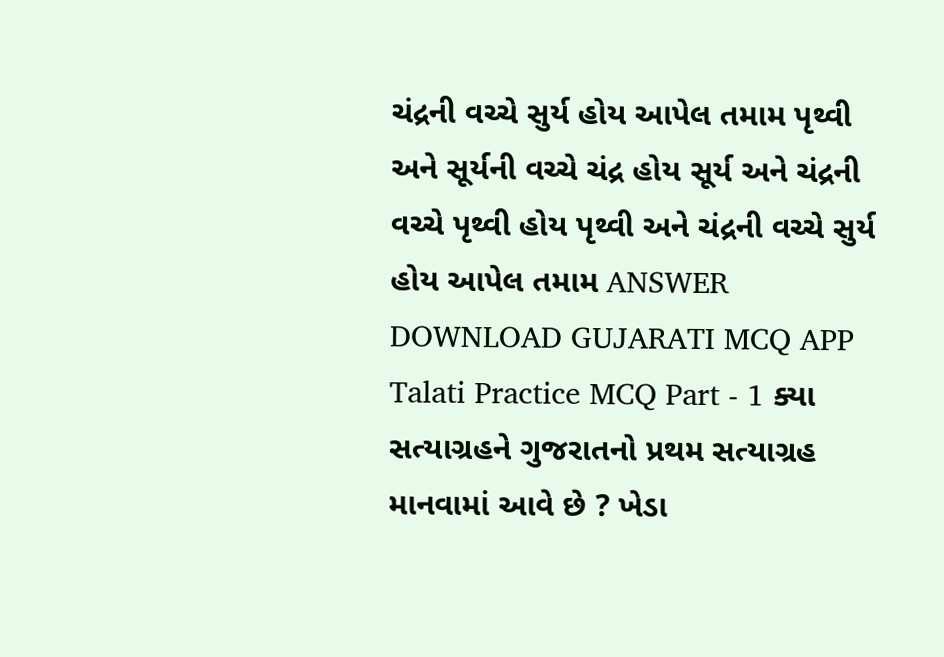ચંદ્રની વચ્ચે સુર્ય હોય આપેલ તમામ પૃથ્વી અને સૂર્યની વચ્ચે ચંદ્ર હોય સૂર્ય અને ચંદ્રની વચ્ચે પૃથ્વી હોય પૃથ્વી અને ચંદ્રની વચ્ચે સુર્ય હોય આપેલ તમામ ANSWER DOWNLOAD GUJARATI MCQ APP
Talati Practice MCQ Part - 1 ક્યા સત્યાગ્રહને ગુજરાતનો પ્રથમ સત્યાગ્રહ માનવામાં આવે છે ? ખેડા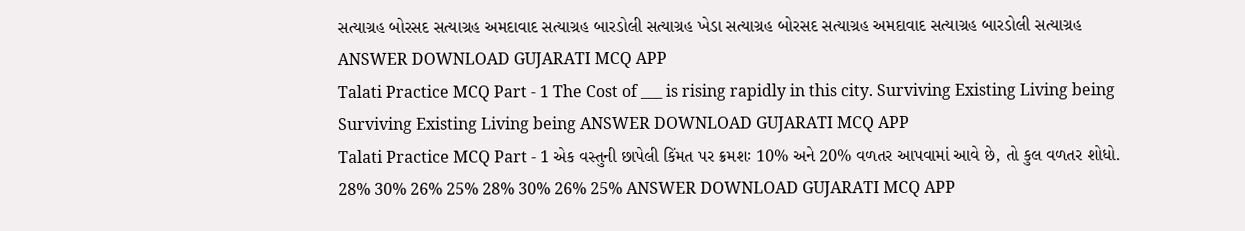સત્યાગ્રહ બોરસદ સત્યાગ્રહ અમદાવાદ સત્યાગ્રહ બારડોલી સત્યાગ્રહ ખેડા સત્યાગ્રહ બોરસદ સત્યાગ્રહ અમદાવાદ સત્યાગ્રહ બારડોલી સત્યાગ્રહ ANSWER DOWNLOAD GUJARATI MCQ APP
Talati Practice MCQ Part - 1 The Cost of ___ is rising rapidly in this city. Surviving Existing Living being Surviving Existing Living being ANSWER DOWNLOAD GUJARATI MCQ APP
Talati Practice MCQ Part - 1 એક વસ્તુની છાપેલી કિંમત પર ક્રમશઃ 10% અને 20% વળતર આપવામાં આવે છે, તો કુલ વળતર શોધો. 28% 30% 26% 25% 28% 30% 26% 25% ANSWER DOWNLOAD GUJARATI MCQ APP